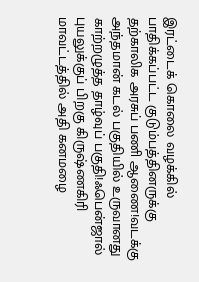இரட்டைக் கொலை வழக்கில் பாதிக்கப்பட்ட குடும்பத்தினருக்கு தற்காலிக அரசுப் பணி ஆணை!வடக்கு அந்தமான் கடல் பகுதியில் உருவானது காற்றழுத்த தாழ்வுப் பகுதி!ஃபென்ஜால் புயலுக்குப் பிறகு கிருஷ்ணகிரி மாவட்டத்தில் அதி கனமழை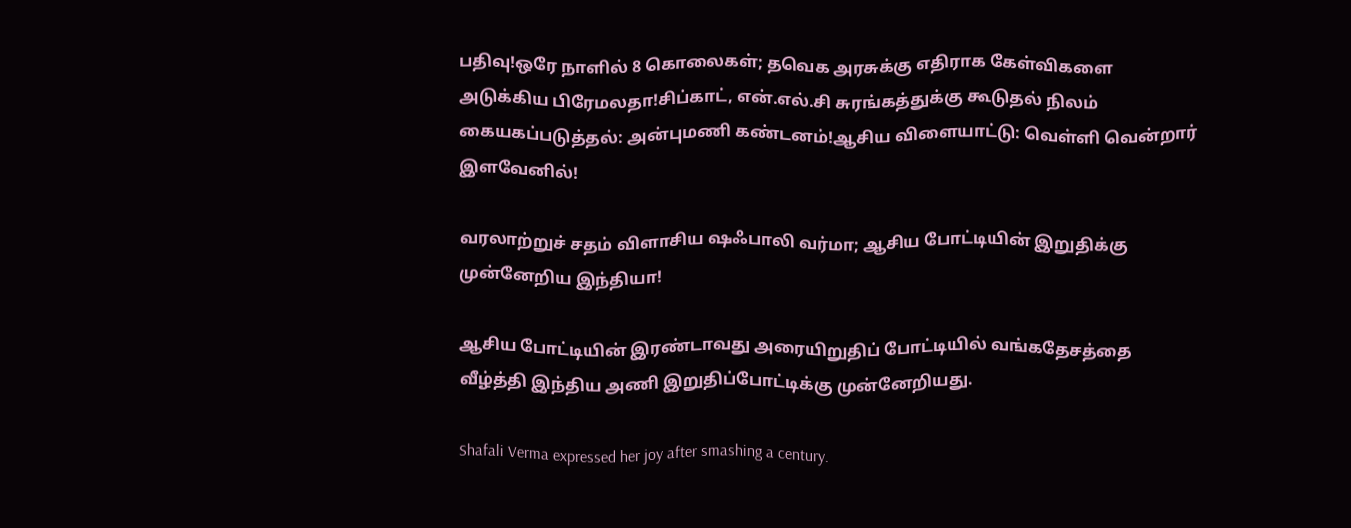பதிவு!ஒரே நாளில் 8 கொலைகள்; தவெக அரசுக்கு எதிராக கேள்விகளை அடுக்கிய பிரேமலதா!சிப்காட், என்.எல்.சி சுரங்கத்துக்கு கூடுதல் நிலம் கையகப்படுத்தல்: அன்புமணி கண்டனம்!ஆசிய விளையாட்டு: வெள்ளி வென்றார் இளவேனில்!

வரலாற்றுச் சதம் விளாசிய ஷஃபாலி வர்மா; ஆசிய போட்டியின் இறுதிக்கு முன்னேறிய இந்தியா!

ஆசிய போட்டியின் இரண்டாவது அரையிறுதிப் போட்டியில் வங்கதேசத்தை வீழ்த்தி இந்திய அணி இறுதிப்போட்டிக்கு முன்னேறியது.

Shafali Verma expressed her joy after smashing a century.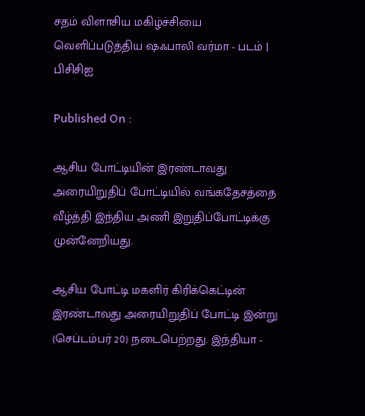சதம் விளாசிய மகிழ்ச்சியை வெளிப்படுத்திய ஷஃபாலி வர்மா - படம் | பிசிசிஐ

Published On :

ஆசிய போட்டியின் இரண்டாவது அரையிறுதிப் போட்டியில் வங்கதேசத்தை வீழ்த்தி இந்திய அணி இறுதிப்போட்டிக்கு முன்னேறியது.

ஆசிய போட்டி மகளிர் கிரிக்கெட்டின் இரண்டாவது அரையிறுதிப் போட்டி இன்று (செப்டம்பர் 20) நடைபெற்றது. இந்தியா -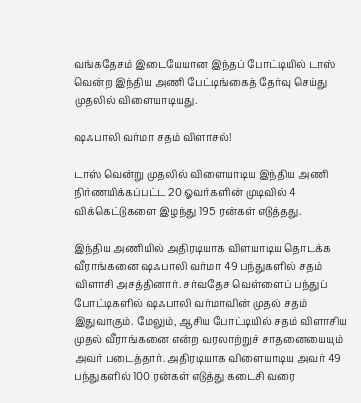வங்கதேசம் இடையேயான இந்தப் போட்டியில் டாஸ் வென்ற இந்திய அணி பேட்டிங்கைத் தேர்வு செய்து முதலில் விளையாடியது.

ஷஃபாலி வர்மா சதம் விளாசல்!

டாஸ் வென்று முதலில் விளையாடிய இந்திய அணி நிர்ணயிக்கப்பட்ட 20 ஓவர்களின் முடிவில் 4 விக்கெட்டுகளை இழந்து 195 ரன்கள் எடுத்தது.

இந்திய அணியில் அதிரடியாக விளயாடிய தொடக்க வீராங்கனை ஷஃபாலி வர்மா 49 பந்துகளில் சதம் விளாசி அசத்தினார். சர்வதேச வெள்ளைப் பந்துப் போட்டிகளில் ஷஃபாலி வர்மாவின் முதல் சதம் இதுவாகும். மேலும், ஆசிய போட்டியில் சதம் விளாசிய முதல் வீராங்கனை என்ற வரலாற்றுச் சாதனையையும் அவர் படைத்தார். அதிரடியாக விளையாடிய அவர் 49 பந்துகளில் 100 ரன்கள் எடுத்து கடைசி வரை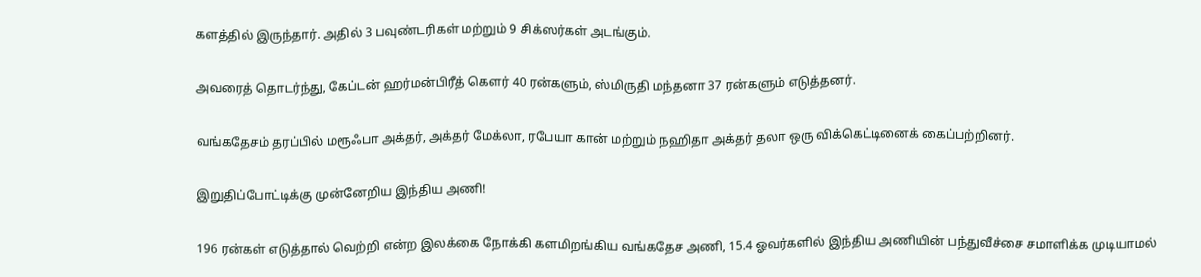களத்தில் இருந்தார். அதில் 3 பவுண்டரிகள் மற்றும் 9 சிக்ஸர்கள் அடங்கும்.

அவரைத் தொடர்ந்து, கேப்டன் ஹர்மன்பிரீத் கௌர் 40 ரன்களும், ஸ்மிருதி மந்தனா 37 ரன்களும் எடுத்தனர்.

வங்கதேசம் தரப்பில் மரூஃபா அக்தர், அக்தர் மேக்லா, ரபேயா கான் மற்றும் நஹிதா அக்தர் தலா ஒரு விக்கெட்டினைக் கைப்பற்றினர்.

இறுதிப்போட்டிக்கு முன்னேறிய இந்திய அணி!

196 ரன்கள் எடுத்தால் வெற்றி என்ற இலக்கை நோக்கி களமிறங்கிய வங்கதேச அணி, 15.4 ஓவர்களில் இந்திய அணியின் பந்துவீச்சை சமாளிக்க முடியாமல்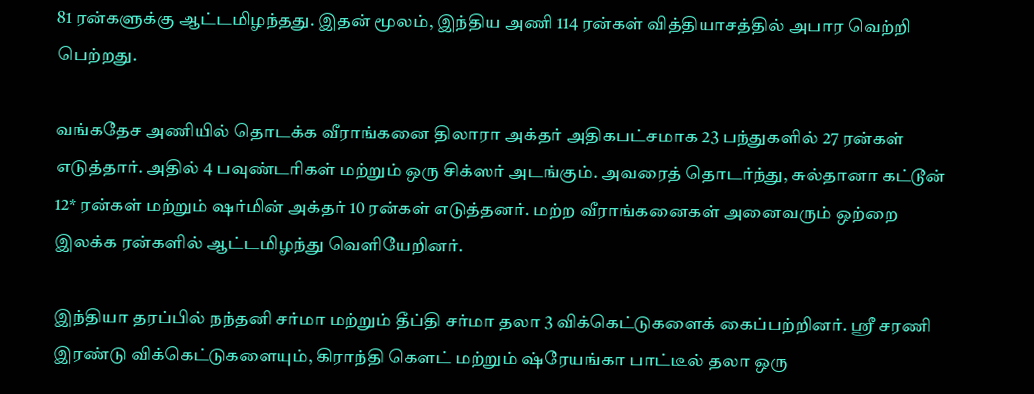81 ரன்களுக்கு ஆட்டமிழந்தது. இதன் மூலம், இந்திய அணி 114 ரன்கள் வித்தியாசத்தில் அபார வெற்றி பெற்றது.

வங்கதேச அணியில் தொடக்க வீராங்கனை திலாரா அக்தர் அதிகபட்சமாக 23 பந்துகளில் 27 ரன்கள் எடுத்தார். அதில் 4 பவுண்டரிகள் மற்றும் ஒரு சிக்ஸர் அடங்கும். அவரைத் தொடர்ந்து, சுல்தானா கட்டூன் 12* ரன்கள் மற்றும் ஷர்மின் அக்தர் 10 ரன்கள் எடுத்தனர். மற்ற வீராங்கனைகள் அனைவரும் ஒற்றை இலக்க ரன்களில் ஆட்டமிழந்து வெளியேறினர்.

இந்தியா தரப்பில் நந்தனி சர்மா மற்றும் தீப்தி சர்மா தலா 3 விக்கெட்டுகளைக் கைப்பற்றினர். ஸ்ரீ சரணி இரண்டு விக்கெட்டுகளையும், கிராந்தி கௌட் மற்றும் ஷ்ரேயங்கா பாட்டீல் தலா ஒரு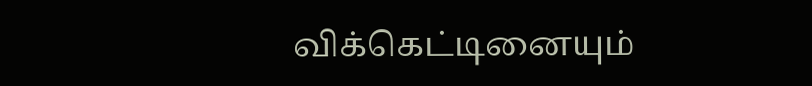விக்கெட்டினையும்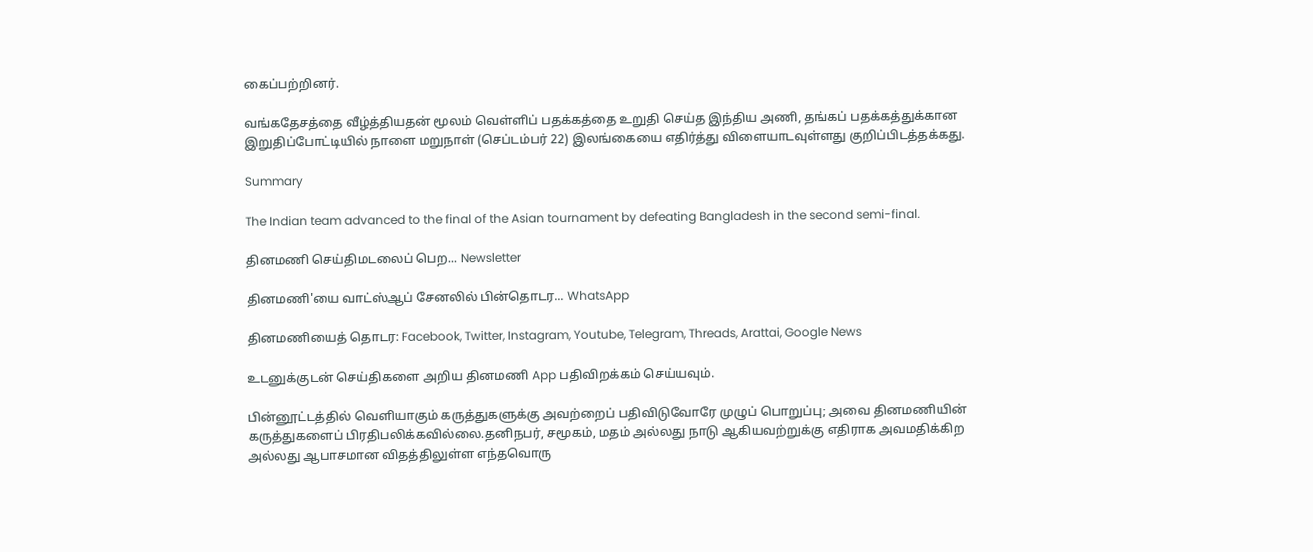கைப்பற்றினர்.

வங்கதேசத்தை வீழ்த்தியதன் மூலம் வெள்ளிப் பதக்கத்தை உறுதி செய்த இந்திய அணி, தங்கப் பதக்கத்துக்கான இறுதிப்போட்டியில் நாளை மறுநாள் (செப்டம்பர் 22) இலங்கையை எதிர்த்து விளையாடவுள்ளது குறிப்பிடத்தக்கது.

Summary

The Indian team advanced to the final of the Asian tournament by defeating Bangladesh in the second semi-final.

தினமணி செய்திமடலைப் பெற... Newsletter

தினமணி'யை வாட்ஸ்ஆப் சேனலில் பின்தொடர... WhatsApp

தினமணியைத் தொடர: Facebook, Twitter, Instagram, Youtube, Telegram, Threads, Arattai, Google News

உடனுக்குடன் செய்திகளை அறிய தினமணி App பதிவிறக்கம் செய்யவும்.

பின்னூட்டத்தில் வெளியாகும் கருத்துகளுக்கு அவற்றைப் பதிவிடுவோரே முழுப் பொறுப்பு; அவை தினமணியின் கருத்துகளைப் பிரதிபலிக்கவில்லை.தனிநபர், சமூகம், மதம் அல்லது நாடு ஆகியவற்றுக்கு எதிராக அவமதிக்கிற அல்லது ஆபாசமான விதத்திலுள்ள எந்தவொரு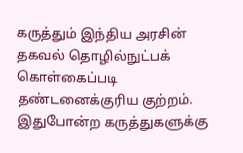கருத்தும் இந்திய அரசின் தகவல் தொழில்நுட்பக் கொள்கைப்படி தண்டனைக்குரிய குற்றம். இதுபோன்ற கருத்துகளுக்கு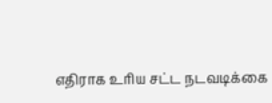எதிராக உரிய சட்ட நடவடிக்கை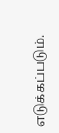எடுக்கப்படும்.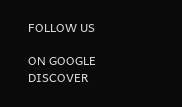FOLLOW US

ON GOOGLE DISCOVER